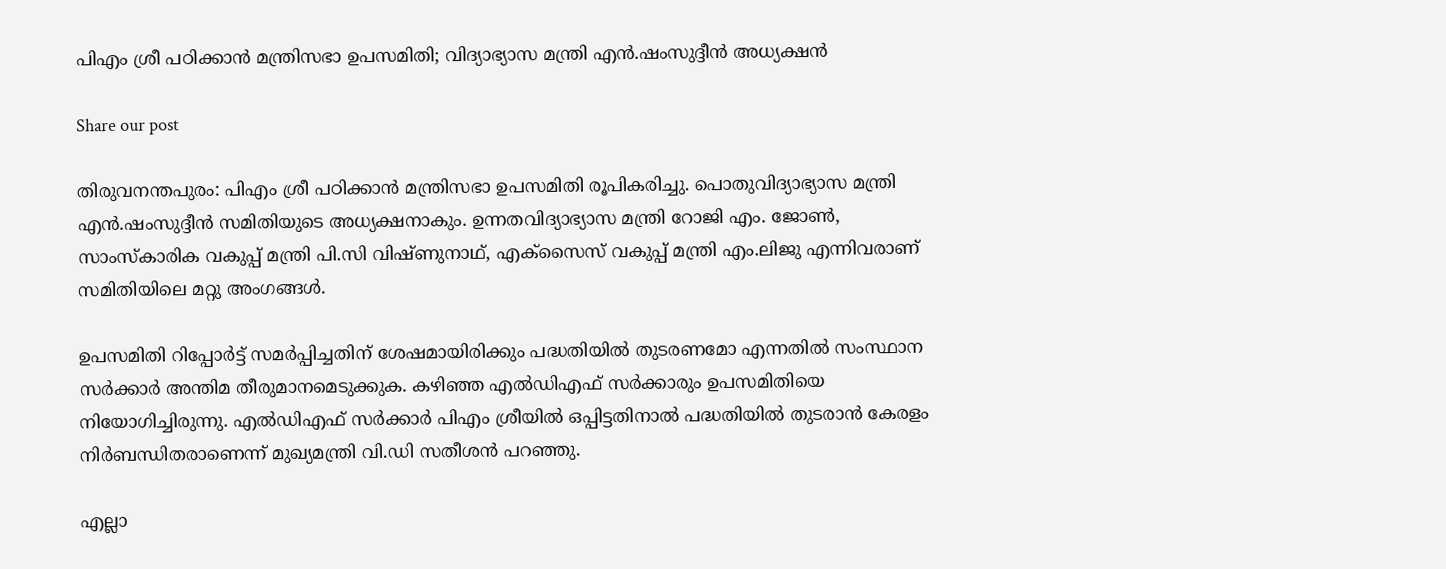പിഎം ശ്രീ പഠിക്കാന്‍ മന്ത്രിസഭാ ഉപസമിതി; വിദ്യാഭ്യാസ മന്ത്രി എന്‍.ഷംസുദ്ദീന്‍ അധ്യക്ഷന്‍

Share our post

തിരുവനന്തപുരം: പിഎം ശ്രീ പഠിക്കാന്‍ മന്ത്രിസഭാ ഉപസമിതി രൂപികരിച്ചു. പൊതുവിദ്യാഭ്യാസ മന്ത്രി എന്‍.ഷംസുദ്ദീന്‍ സമിതിയുടെ അധ്യക്ഷനാകും. ഉന്നതവിദ്യാഭ്യാസ മന്ത്രി റോജി എം. ജോണ്‍, സാംസ്‌കാരിക വകുപ്പ് മന്ത്രി പി.സി വിഷ്ണുനാഥ്, എക്‌സൈസ് വകുപ്പ് മന്ത്രി എം.ലിജു എന്നിവരാണ് സമിതിയിലെ മറ്റു അംഗങ്ങള്‍.

ഉപസമിതി റിപ്പോര്‍ട്ട് സമര്‍പ്പിച്ചതിന് ശേഷമായിരിക്കും പദ്ധതിയില്‍ തുടരണമോ എന്നതില്‍ സംസ്ഥാന സർക്കാർ അന്തിമ തീരുമാനമെടുക്കുക. കഴിഞ്ഞ എല്‍ഡിഎഫ് സര്‍ക്കാരും ഉപസമിതിയെ നിയോഗിച്ചിരുന്നു. എല്‍ഡിഎഫ് സര്‍ക്കാര്‍ പിഎം ശ്രീയില്‍ ഒപ്പിട്ടതിനാല്‍ പദ്ധതിയില്‍ തുടരാന്‍ കേരളം നിര്‍ബന്ധിതരാണെന്ന് മുഖ്യമന്ത്രി വി.ഡി സതീശന്‍ പറഞ്ഞു.

എല്ലാ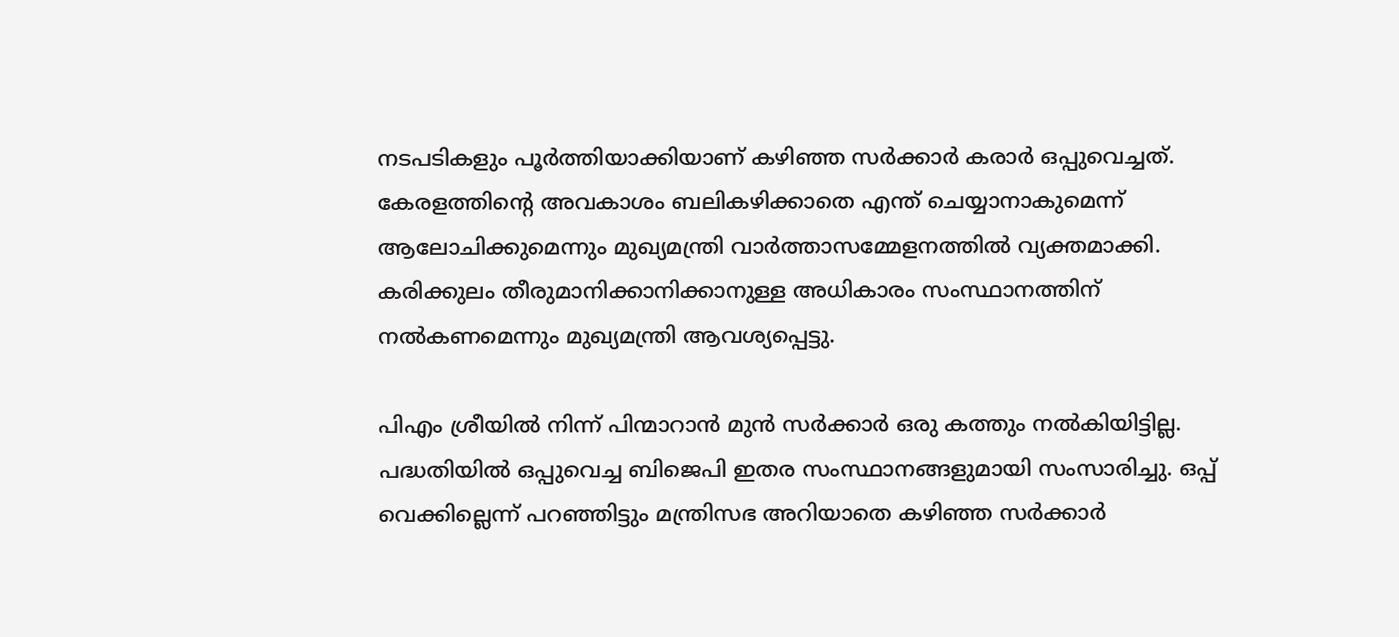നടപടികളും പൂര്‍ത്തിയാക്കിയാണ് കഴിഞ്ഞ സര്‍ക്കാര്‍ കരാര്‍ ഒപ്പുവെച്ചത്. കേരളത്തിന്റെ അവകാശം ബലികഴിക്കാതെ എന്ത് ചെയ്യാനാകുമെന്ന് ആലോചിക്കുമെന്നും മുഖ്യമന്ത്രി വാര്‍ത്താസമ്മേളനത്തില്‍ വ്യക്തമാക്കി. കരിക്കുലം തീരുമാനിക്കാനിക്കാനുള്ള അധികാരം സംസ്ഥാനത്തിന് നല്‍കണമെന്നും മുഖ്യമന്ത്രി ആവശ്യപ്പെട്ടു.

പിഎം ശ്രീയില്‍ നിന്ന് പിന്മാറാന്‍ മുന്‍ സര്‍ക്കാര്‍ ഒരു കത്തും നല്‍കിയിട്ടില്ല. പദ്ധതിയില്‍ ഒപ്പുവെച്ച ബിജെപി ഇതര സംസ്ഥാനങ്ങളുമായി സംസാരിച്ചു. ഒപ്പ് വെക്കില്ലെന്ന് പറഞ്ഞിട്ടും മന്ത്രിസഭ അറിയാതെ കഴിഞ്ഞ സര്‍ക്കാര്‍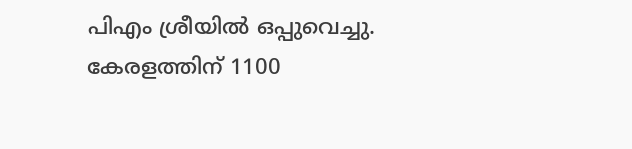പിഎം ശ്രീയില്‍ ഒപ്പുവെച്ചു. കേരളത്തിന് 1100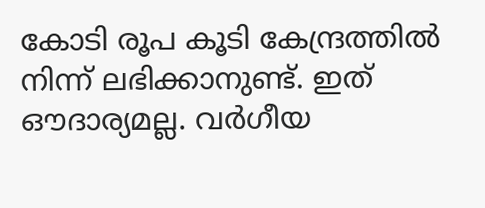കോടി രൂപ കൂടി കേന്ദ്രത്തില്‍ നിന്ന് ലഭിക്കാനുണ്ട്. ഇത് ഔദാര്യമല്ല. വര്‍ഗീയ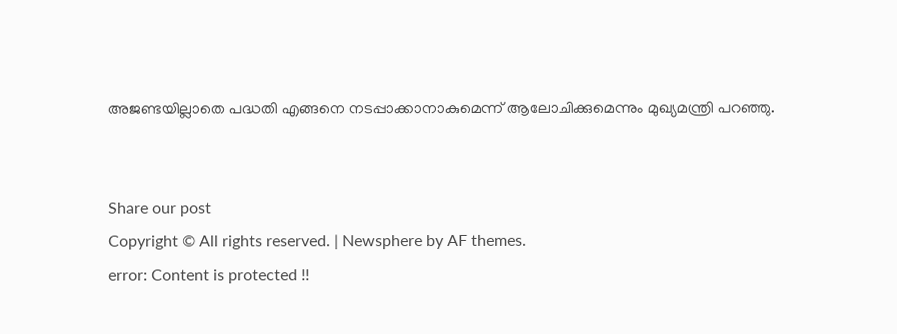അജണ്ടയില്ലാതെ പദ്ധതി എങ്ങനെ നടപ്പാക്കാനാകുമെന്ന് ആലോചിക്കുമെന്നും മുഖ്യമന്ത്രി പറഞ്ഞു.


Share our post
Copyright © All rights reserved. | Newsphere by AF themes.
error: Content is protected !!